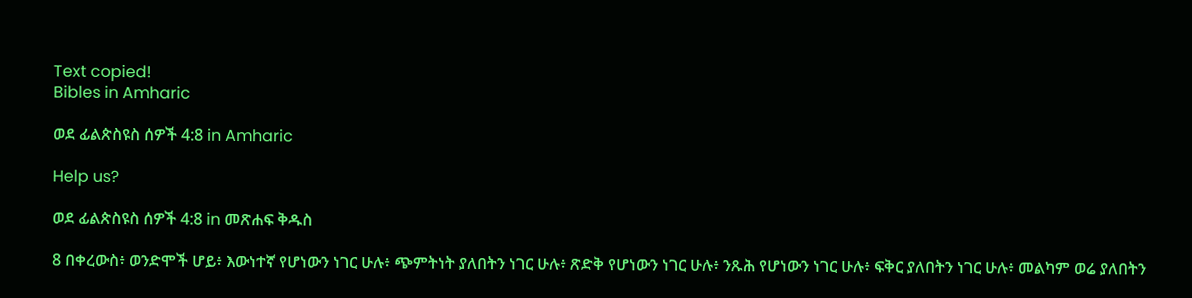Text copied!
Bibles in Amharic

ወደ ፊልጵስዩስ ሰዎች 4:8 in Amharic

Help us?

ወደ ፊልጵስዩስ ሰዎች 4:8 in መጽሐፍ ቅዱስ

8 በቀረውስ፥ ወንድሞች ሆይ፥ እውነተኛ የሆነውን ነገር ሁሉ፥ ጭምትነት ያለበትን ነገር ሁሉ፥ ጽድቅ የሆነውን ነገር ሁሉ፥ ንጹሕ የሆነውን ነገር ሁሉ፥ ፍቅር ያለበትን ነገር ሁሉ፥ መልካም ወሬ ያለበትን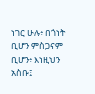ነገር ሁሉ፥ በጎነት ቢሆን ምስጋናም ቢሆን፥ እነዚህን አስቡ፤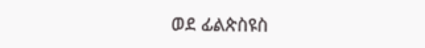ወደ ፊልጵስዩስ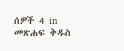ሰዎች 4 in መጽሐፍ ቅዱስ